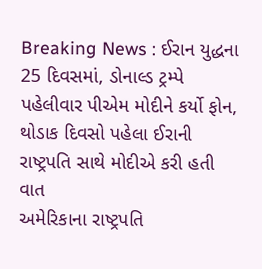Breaking News : ઈરાન યુદ્ધના 25 દિવસમાં, ડોનાલ્ડ ટ્રમ્પે પહેલીવાર પીએમ મોદીને કર્યો ફોન, થોડાક દિવસો પહેલા ઈરાની રાષ્ટ્રપતિ સાથે મોદીએ કરી હતી વાત
અમેરિકાના રાષ્ટ્રપતિ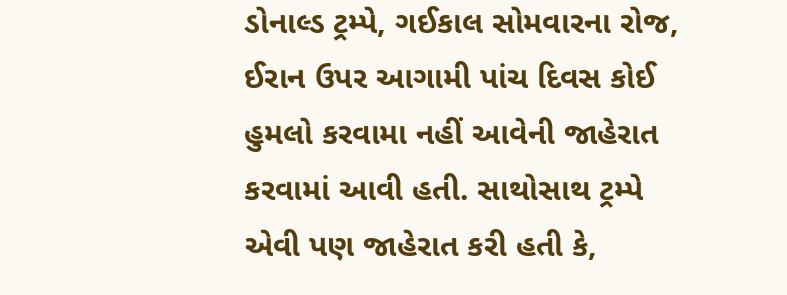ડોનાલ્ડ ટ્રમ્પે, ગઈકાલ સોમવારના રોજ, ઈરાન ઉપર આગામી પાંચ દિવસ કોઈ હુમલો કરવામા નહીં આવેની જાહેરાત કરવામાં આવી હતી. સાથોસાથ ટ્રમ્પે એવી પણ જાહેરાત કરી હતી કે,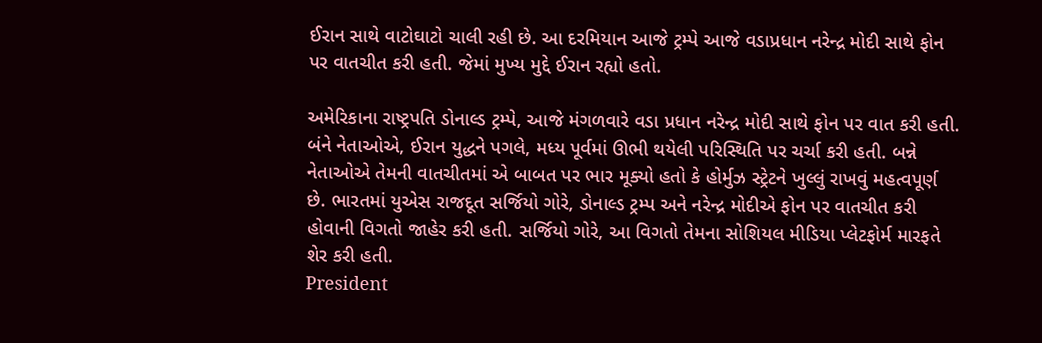ઈરાન સાથે વાટોઘાટો ચાલી રહી છે. આ દરમિયાન આજે ટ્રમ્પે આજે વડાપ્રધાન નરેન્દ્ર મોદી સાથે ફોન પર વાતચીત કરી હતી. જેમાં મુખ્ય મુદ્દે ઈરાન રહ્યો હતો.

અમેરિકાના રાષ્ટ્રપતિ ડોનાલ્ડ ટ્રમ્પે, આજે મંગળવારે વડા પ્રધાન નરેન્દ્ર મોદી સાથે ફોન પર વાત કરી હતી. બંને નેતાઓએ, ઈરાન યુદ્ધને પગલે, મધ્ય પૂર્વમાં ઊભી થયેલી પરિસ્થિતિ પર ચર્ચા કરી હતી. બન્ને નેતાઓએ તેમની વાતચીતમાં એ બાબત પર ભાર મૂક્યો હતો કે હોર્મુઝ સ્ટ્રેટને ખુલ્લું રાખવું મહત્વપૂર્ણ છે. ભારતમાં યુએસ રાજદૂત સર્જિયો ગોરે, ડોનાલ્ડ ટ્રમ્પ અને નરેન્દ્ર મોદીએ ફોન પર વાતચીત કરી હોવાની વિગતો જાહેર કરી હતી. સર્જિયો ગોરે, આ વિગતો તેમના સોશિયલ મીડિયા પ્લેટફોર્મ મારફતે શેર કરી હતી.
President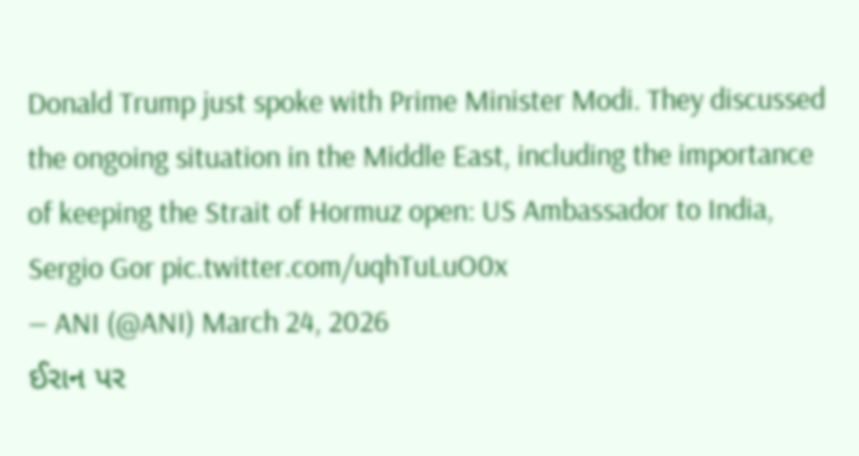Donald Trump just spoke with Prime Minister Modi. They discussed the ongoing situation in the Middle East, including the importance of keeping the Strait of Hormuz open: US Ambassador to India, Sergio Gor pic.twitter.com/uqhTuLuO0x
— ANI (@ANI) March 24, 2026
ઈરાન પર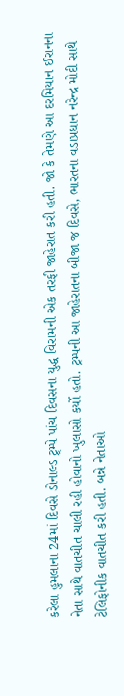કરેલા હુમલાના 24માં દિવસે ડોનાલ્ડ ટ્ર્મ્પે પાંચ દિવસના યુદ્ધ વિરામની એક તરફી જાહેરાત કરી હતી. જો કે તેમણે આ દરમિયાન ઈરાનના નેતા સાથે વાતચીત ચાલી રહી હોવાનો ખુલાસો કર્યો હતો. ટ્રમ્પની આ જાહેરાતના બીજા જ દિવસે, ભારતના વડાપ્રધાન નરેન્દ્ર મોદી સાથે ટેલિફોનીક વાતચીત કરી હતી. બન્ને નેતાઓ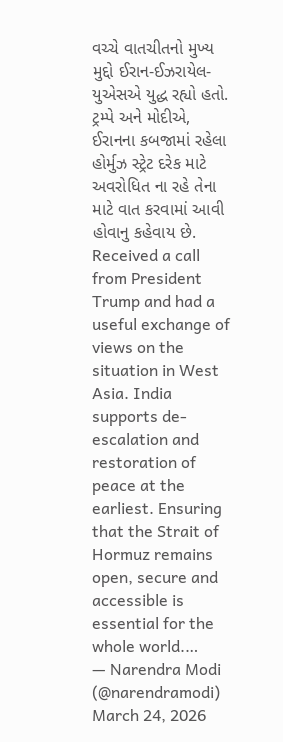વચ્ચે વાતચીતનો મુખ્ય મુદ્દો ઈરાન-ઈઝરાયેલ- યુએસએ યુદ્ધ રહ્યો હતો. ટ્રમ્પે અને મોદીએ, ઈરાનના કબજામાં રહેલા હોર્મુઝ સ્ટ્રેટ દરેક માટે અવરોધિત ના રહે તેના માટે વાત કરવામાં આવી હોવાનુ કહેવાય છે.
Received a call from President Trump and had a useful exchange of views on the situation in West Asia. India supports de-escalation and restoration of peace at the earliest. Ensuring that the Strait of Hormuz remains open, secure and accessible is essential for the whole world.…
— Narendra Modi (@narendramodi) March 24, 2026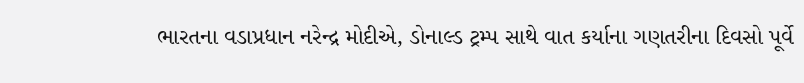ભારતના વડાપ્રધાન નરેન્દ્ર મોદીએ, ડોનાલ્ડ ટ્રમ્પ સાથે વાત કર્યાના ગણતરીના દિવસો પૂર્વે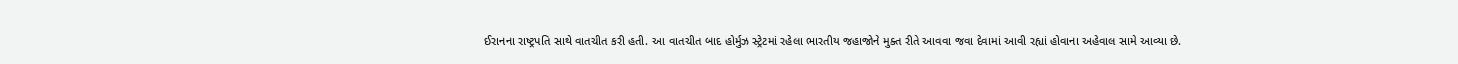ઈરાનના રાષ્ટ્રપતિ સાથે વાતચીત કરી હતી. આ વાતચીત બાદ હોર્મુઝ સ્ટ્રેટમાં રહેલા ભારતીય જહાજોને મુક્ત રીતે આવવા જવા દેવામાં આવી રહ્યાં હોવાના અહેવાલ સામે આવ્યા છે.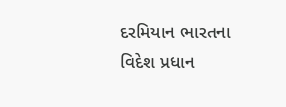દરમિયાન ભારતના વિદેશ પ્રધાન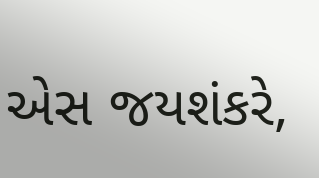એસ જયશંકરે,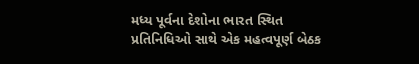મધ્ય પૂર્વના દેશોના ભારત સ્થિત પ્રતિનિધિઓ સાથે એક મહત્વપૂર્ણ બેઠક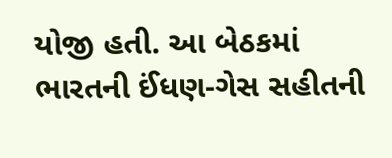યોજી હતી. આ બેઠકમાં ભારતની ઈંધણ-ગેસ સહીતની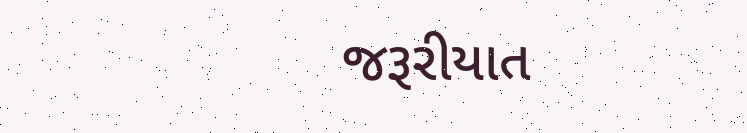જરૂરીયાત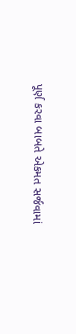પૂર્ણ કરવા બાબતે એકમત સર્જવામાં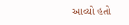આવ્યો હતો